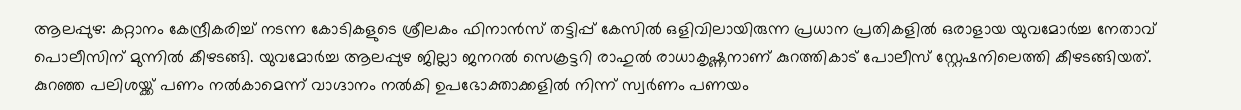ആലപ്പുഴ: കറ്റാനം കേന്ദ്രീകരിച്ച് നടന്ന കോടികളുടെ ശ്രീലകം ഫിനാൻസ് തട്ടിപ്പ് കേസിൽ ഒളിവിലായിരുന്ന പ്രധാന പ്രതികളിൽ ഒരാളായ യുവമോർച്ച നേതാവ് പൊലീസിന് മുന്നിൽ കീഴടങ്ങി. യുവമോർച്ച ആലപ്പുഴ ജില്ലാ ജനറൽ സെക്രട്ടറി രാഹുൽ രാധാകൃഷ്ണനാണ് കുറത്തികാട് പോലീസ് സ്റ്റേഷനിലെത്തി കീഴടങ്ങിയത്.
കുറഞ്ഞ പലിശയ്ക്ക് പണം നൽകാമെന്ന് വാഗ്ദാനം നൽകി ഉപഭോക്താക്കളിൽ നിന്ന് സ്വർണം പണയം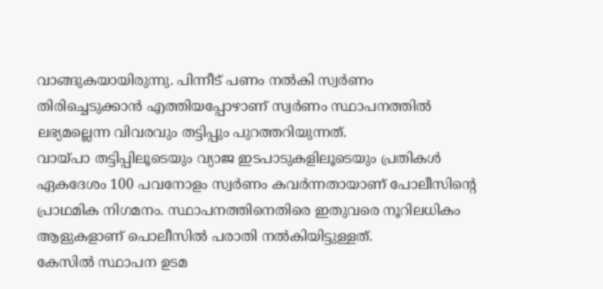വാങ്ങുകയായിരുന്നു. പിന്നീട് പണം നൽകി സ്വർണം തിരിച്ചെടുക്കാൻ എത്തിയപ്പോഴാണ് സ്വർണം സ്ഥാപനത്തിൽ ലഭ്യമല്ലെന്ന വിവരവും തട്ടിപ്പും പുറത്തറിയുന്നത്.
വായ്പാ തട്ടിപ്പിലൂടെയും വ്യാജ ഇടപാടുകളിലൂടെയും പ്രതികൾ ഏകദേശം 100 പവനോളം സ്വർണം കവർന്നതായാണ് പോലീസിന്റെ പ്രാഥമിക നിഗമനം. സ്ഥാപനത്തിനെതിരെ ഇതുവരെ നൂറിലധികം ആളുകളാണ് പൊലീസിൽ പരാതി നൽകിയിട്ടുള്ളത്.
കേസിൽ സ്ഥാപന ഉടമ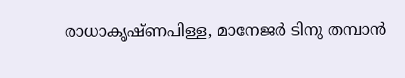രാധാകൃഷ്ണപിള്ള, മാനേജർ ടിനു തമ്പാൻ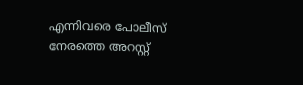എന്നിവരെ പോലീസ് നേരത്തെ അറസ്റ്റ്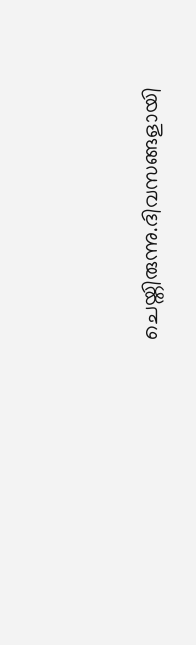ചെയ്തിരുന്നു.ദിവസങ്ങളായി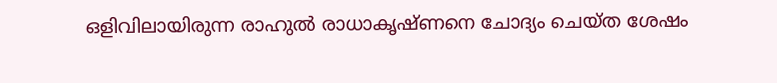ഒളിവിലായിരുന്ന രാഹുൽ രാധാകൃഷ്ണനെ ചോദ്യം ചെയ്ത ശേഷം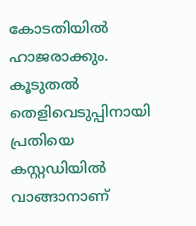കോടതിയിൽ ഹാജരാക്കും. കൂടുതൽ തെളിവെടുപ്പിനായി പ്രതിയെ കസ്റ്റഡിയിൽ വാങ്ങാനാണ്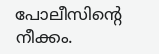പോലീസിന്റെ നീക്കം.